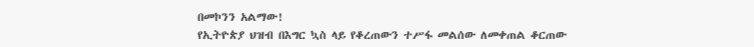በመኮንን አልማው!
የኢትዮጵያ ህዝብ በእግር ኳስ ላይ የቆረጠውን ተሥፋ መልሰው ለመቀጠል ቆርጠው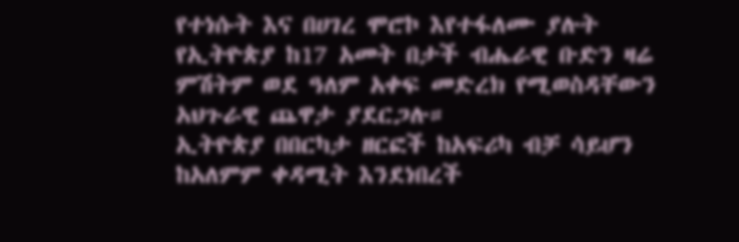የተነሱት እና በሀገረ ሞሮኮ እየተፋለሙ ያሉት የኢትዮጵያ ከ17 አመት በታች ብሔራዊ ቡድን ዛሬ ምሽትም ወደ ዓለም አቀፍ መድረክ የሚወስዳቸውን አህጉራዊ ጨዋታ ያደርጋሉ።
ኢትዮጵያ በበርካታ ዘርፎች ከአፍሪካ ብቻ ሳይሆን ከአለምም ቀዳሚት እንደነበረች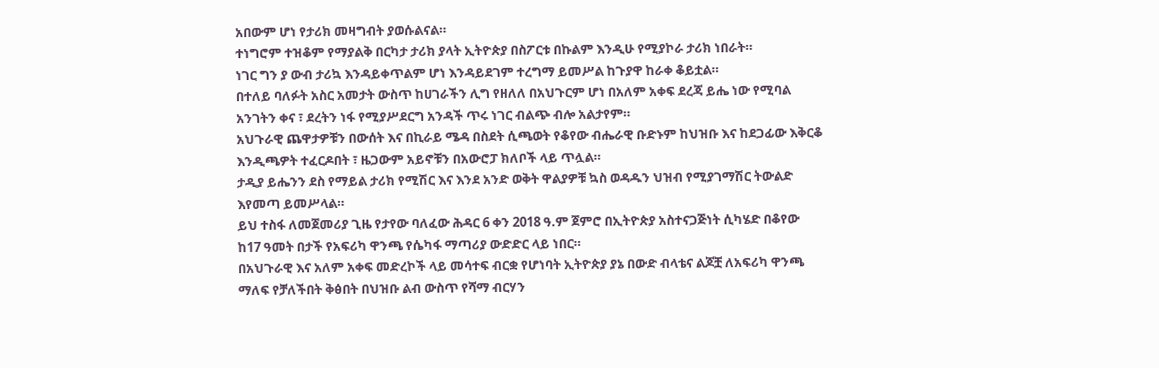አበውም ሆነ የታሪክ መዛግብት ያወሱልናል።
ተነግሮም ተዝቆም የማያልቅ በርካታ ታሪክ ያላት ኢትዮጵያ በስፖርቱ በኩልም እንዲሁ የሚያኮራ ታሪክ ነበራት።
ነገር ግን ያ ውብ ታሪኳ እንዳይቀጥልም ሆነ እንዳይደገም ተረግማ ይመሥል ከጉያዋ ከራቀ ቆይቷል።
በተለይ ባለፉት አስር አመታት ውስጥ ከሀገራችን ሊግ የዘለለ በአህጉርም ሆነ በአለም አቀፍ ደረጃ ይሔ ነው የሚባል አንገትን ቀና ፣ ደረትን ነፋ የሚያሥደርግ አንዳች ጥሩ ነገር ብልጭ ብሎ አልታየም።
አህጉራዊ ጨዋታዎቹን በውሰት እና በኪራይ ሜዳ በስደት ሲጫወት የቆየው ብሔራዊ ቡድኑም ከህዝቡ እና ከደጋፊው እቅርቆ እንዲጫዎት ተፈርዶበት ፣ ዜጋውም አይኖቹን በአውሮፓ ክለቦች ላይ ጥሏል።
ታዲያ ይሔንን ደስ የማይል ታሪክ የሚሽር እና እንደ አንድ ወቅት ዋልያዎቹ ኳስ ወዳዱን ህዝብ የሚያገማሽር ትውልድ እየመጣ ይመሥላል።
ይህ ተስፋ ለመጀመሪያ ጊዜ የታየው ባለፈው ሕዳር 6 ቀን 2018 ዓ.ም ጀምሮ በኢትዮጵያ አስተናጋጅነት ሲካሄድ በቆየው ከ17 ዓመት በታች የአፍሪካ ዋንጫ የሴካፋ ማጣሪያ ውድድር ላይ ነበር።
በአህጉራዊ እና አለም አቀፍ መድረኮች ላይ መሳተፍ ብርቋ የሆነባት ኢትዮጵያ ያኔ በውድ ብላቴና ልጆቿ ለአፍሪካ ዋንጫ ማለፍ የቻለችበት ቅፅበት በህዝቡ ልብ ውስጥ የሻማ ብርሃን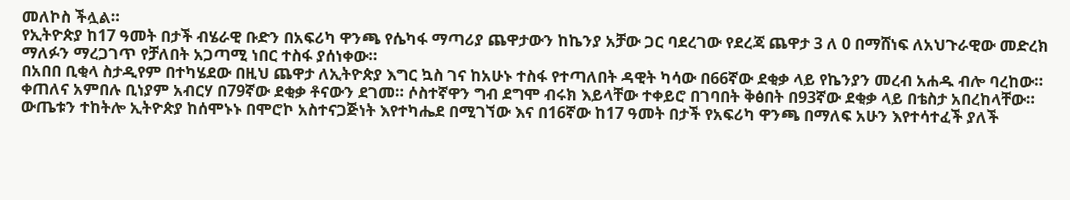መለኮስ ችሏል።
የኢትዮጵያ ከ17 ዓመት በታች ብሄራዊ ቡድን በአፍሪካ ዋንጫ የሴካፋ ማጣሪያ ጨዋታውን ከኬንያ አቻው ጋር ባደረገው የደረጃ ጨዋታ 3 ለ 0 በማሸነፍ ለአህጉራዊው መድረክ ማለፉን ማረጋገጥ የቻለበት አጋጣሚ ነበር ተስፋ ያሰነቀው።
በአበበ ቢቂላ ስታዲየም በተካሄደው በዚህ ጨዋታ ለኢትዮጵያ እግር ኳስ ገና ከአሁኑ ተስፋ የተጣለበት ዳዊት ካሳው በ66ኛው ደቂቃ ላይ የኬንያን መረብ አሐዱ ብሎ ባረከው። ቀጠለና አምበሉ ቢነያም አብርሃ በ79ኛው ደቂቃ ቶናውን ደገመ። ሶስተኛዋን ግብ ደግሞ ብሩክ እይላቸው ተቀይሮ በገባበት ቅፅበት በ93ኛው ደቂቃ ላይ በቴስታ አበረከላቸው።
ውጤቱን ተከትሎ ኢትዮጵያ ከሰሞኑኑ በሞሮኮ አስተናጋጅነት እየተካሔደ በሚገኘው እና በ16ኛው ከ17 ዓመት በታች የአፍሪካ ዋንጫ በማለፍ አሁን እየተሳተፈች ያለች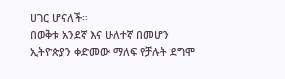ሀገር ሆናለች።
በወቅቱ አንደኛ እና ሁለተኛ በመሆን ኢትዮጵያን ቀድመው ማለፍ የቻሉት ደግሞ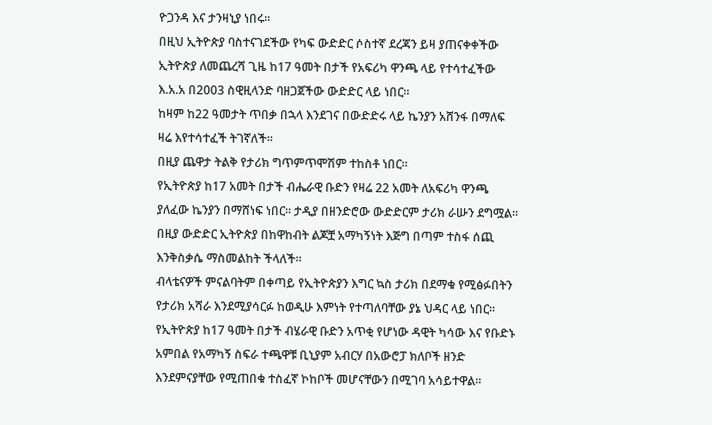ዮጋንዳ እና ታንዛኒያ ነበሩ።
በዚህ ኢትዮጵያ ባስተናገደችው የካፍ ውድድር ሶስተኛ ደረጃን ይዛ ያጠናቀቀችው ኢትዮጵያ ለመጨረሻ ጊዜ ከ17 ዓመት በታች የአፍሪካ ዋንጫ ላይ የተሳተፈችው እ.አ.አ በ2003 ስዊዚላንድ ባዘጋጀችው ውድድር ላይ ነበር።
ከዛም ከ22 ዓመታት ጥበቃ በኋላ እንደገና በውድድሩ ላይ ኬንያን አሸንፋ በማለፍ ዛሬ እየተሳተፈች ትገኛለች።
በዚያ ጨዋታ ትልቅ የታሪክ ግጥምጥሞሽም ተከስቶ ነበር።
የኢትዮጵያ ከ17 አመት በታች ብሔራዊ ቡድን የዛሬ 22 አመት ለአፍሪካ ዋንጫ ያለፈው ኬንያን በማሸነፍ ነበር። ታዲያ በዘንድሮው ውድድርም ታሪክ ራሡን ደግሟል።
በዚያ ውድድር ኢትዮጵያ በከዋከብት ልጆቿ አማካኝነት እጅግ በጣም ተስፋ ሰጪ እንቅስቃሴ ማስመልከት ችላለች።
ብላቴናዎች ምናልባትም በቀጣይ የኢትዮጵያን እግር ኳስ ታሪክ በደማቁ የሚፅፉበትን የታሪክ አሻራ እንደሚያሳርፉ ከወዲሁ እምነት የተጣለባቸው ያኔ ህዳር ላይ ነበር።
የኢትዮጵያ ከ17 ዓመት በታች ብሄራዊ ቡድን አጥቂ የሆነው ዳዊት ካሳው እና የቡድኑ አምበል የአማካኝ ስፍራ ተጫዋቹ ቢኒያም አብርሃ በአውሮፓ ክለቦች ዘንድ እንደምናያቸው የሚጠበቁ ተስፈኛ ኮከቦች መሆናቸውን በሚገባ አሳይተዋል።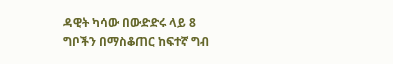ዳዊት ካሳው በውድድሩ ላይ 8 ግቦችን በማስቆጠር ከፍተኛ ግብ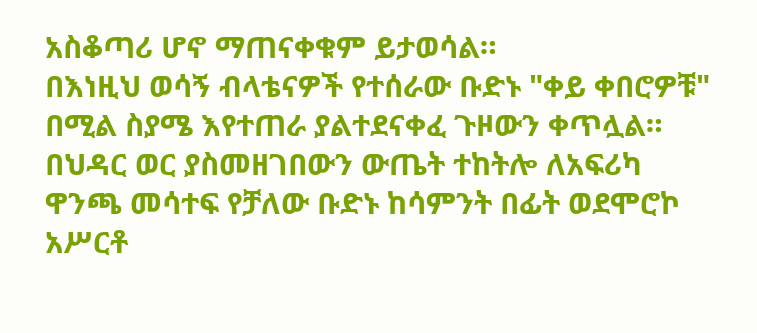አስቆጣሪ ሆኖ ማጠናቀቁም ይታወሳል።
በእነዚህ ወሳኝ ብላቴናዎች የተሰራው ቡድኑ "ቀይ ቀበሮዎቹ" በሚል ስያሜ እየተጠራ ያልተደናቀፈ ጉዞውን ቀጥሏል።
በህዳር ወር ያስመዘገበውን ውጤት ተከትሎ ለአፍሪካ ዋንጫ መሳተፍ የቻለው ቡድኑ ከሳምንት በፊት ወደሞሮኮ አሥርቶ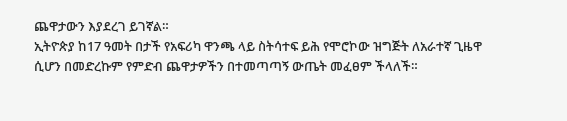ጨዋታውን እያደረገ ይገኛል።
ኢትዮጵያ ከ17 ዓመት በታች የአፍሪካ ዋንጫ ላይ ስትሳተፍ ይሕ የሞሮኮው ዝግጅት ለአራተኛ ጊዜዋ ሲሆን በመድረኩም የምድብ ጨዋታዎችን በተመጣጣኝ ውጤት መፈፀም ችላለች።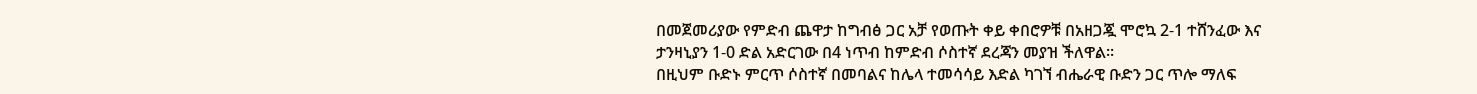በመጀመሪያው የምድብ ጨዋታ ከግብፅ ጋር አቻ የወጡት ቀይ ቀበሮዎቹ በአዘጋጇ ሞሮኳ 2-1 ተሸንፈው እና ታንዛኒያን 1-0 ድል አድርገው በ4 ነጥብ ከምድብ ሶስተኛ ደረጃን መያዝ ችለዋል።
በዚህም ቡድኑ ምርጥ ሶስተኛ በመባልና ከሌላ ተመሳሳይ እድል ካገኘ ብሔራዊ ቡድን ጋር ጥሎ ማለፍ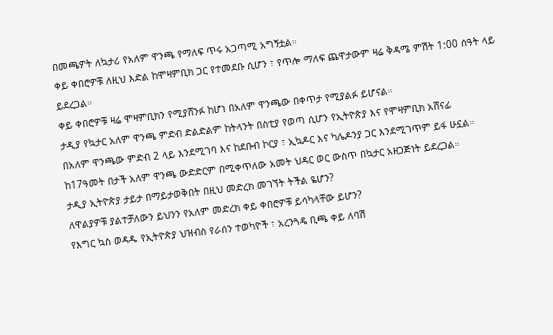በመጫዎት ለኳታሪ የአለም ዋንጫ የማለፍ ጥሩ አጋጣሚ አግኝቷል።
ቀይ ቀበሮዎቹ ለዚህ እድል ከሞዛምቢክ ጋር የተመደቡ ሲሆን ፣ የጥሎ ማለፍ ጨዋታውም ዛሬ ቅዳሜ ምሽት 1:00 ሰዓት ላይ ይደረጋል።
ቀይ ቀበሮዎቹ ዛሬ ሞዛምቢክን የሚያሸንፉ ከሆነ በአለም ዋንጫው በቀጥታ የሚያልፉ ይሆናል።
ታዲያ የኳታር አለም ዋንጫ ምድብ ድልድልም ከትላንት በስቲያ የወጣ ሲሆን የኢትዮጵያ እና የሞዛምቢክ አሸናፊ
በአለም ዋንጫው ምድብ 2 ላይ እንደሚገባ እና ከደቡብ ኮርያ ፣ ኢኳዶር እና ካሌዶንያ ጋር እንደሚገጥም ይፋ ሁኗል።
ከ17ዓመት በታች አለም ዋንጫ ውድድርም በሚቀጥለው አመት ህዳር ወር ውስጥ በኳታር አዘጋጅነት ይደረጋል።
ታዲያ ኢትዮጵያ ታይታ በማይታወቅበት በዚህ መድረክ መገኘት ትችል ዬሆን?
ለዋልያዎቹ ያልተቻለውን ይህንን የአለም መድረክ ቀይ ቀበሮዎቹ ይሳካላቸው ይሆን?
የእግር ኳስ ወዳዱ የኢትዮጵያ ህዝብስ የራሰን ተወካዮች ፣ አረንጓዴ ቢጫ ቀይ ለባሽ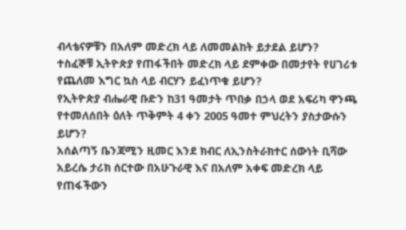ብላቴናዎቹን በአለም መድረክ ላይ ለመመልከት ይታደል ይሆን?
ተስፈኞቹ ኢትዮጵያ የጠፋችበት መድረክ ላይ ደምቀው በመታየት የሀገሪቱ የጨለመ እግር ኳስ ላይ ብርሃን ይፈነጥቁ ይሆን?
የኢትዮጵያ ብሔራዊ ቡድን ከ31 ዓመታት ጥበቃ በኃላ ወደ አፍሪካ ዋንጫ የተመለሰበት ዕለት ጥቅምት 4 ቀን 2005 ዓመተ ምህረትን ያስታውሱን ይሆን?
አሰልጣኝ ቤንጃሚን ዚመር እንደ ክብር ለኢንስትራክተር ሰውነት ቢሻው አይረሴ ታሪክ ሰርተው በአሁጉራዊ እና በአለም አቀፍ መድረክ ላይ የጠፋችውን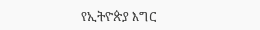የኢትዮጵያ እግር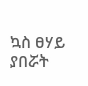ኳስ ፀሃይ ያበሯት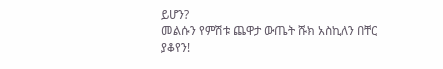ይሆን?
መልሱን የምሽቱ ጨዋታ ውጤት ሹክ አስኪለን በቸር ያቆየን!